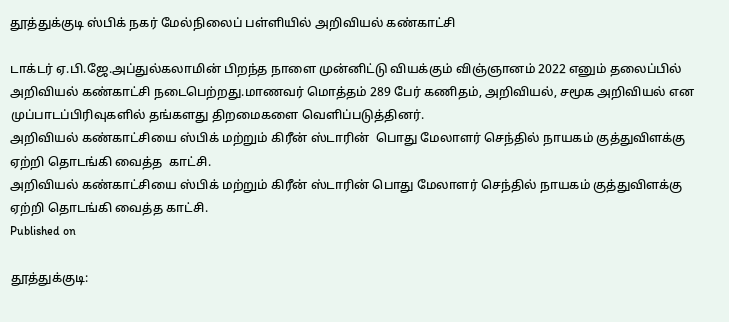தூத்துக்குடி ஸ்பிக் நகர் மேல்நிலைப் பள்ளியில் அறிவியல் கண்காட்சி

டாக்டர் ஏ.பி.ஜே.அப்துல்கலாமின் பிறந்த நாளை முன்னிட்டு வியக்கும் விஞ்ஞானம் 2022 எனும் தலைப்பில் அறிவியல் கண்காட்சி நடைபெற்றது.மாணவர் மொத்தம் 289 பேர் கணிதம், அறிவியல், சமூக அறிவியல் என முப்பாடப்பிரிவுகளில் தங்களது திறமைகளை வெளிப்படுத்தினர்.
அறிவியல் கண்காட்சியை ஸ்பிக் மற்றும் கிரீன் ஸ்டாரின்  பொது மேலாளர் செந்தில் நாயகம் குத்துவிளக்கு ஏற்றி தொடங்கி வைத்த  காட்சி.
அறிவியல் கண்காட்சியை ஸ்பிக் மற்றும் கிரீன் ஸ்டாரின் பொது மேலாளர் செந்தில் நாயகம் குத்துவிளக்கு ஏற்றி தொடங்கி வைத்த காட்சி.
Published on

தூத்துக்குடி: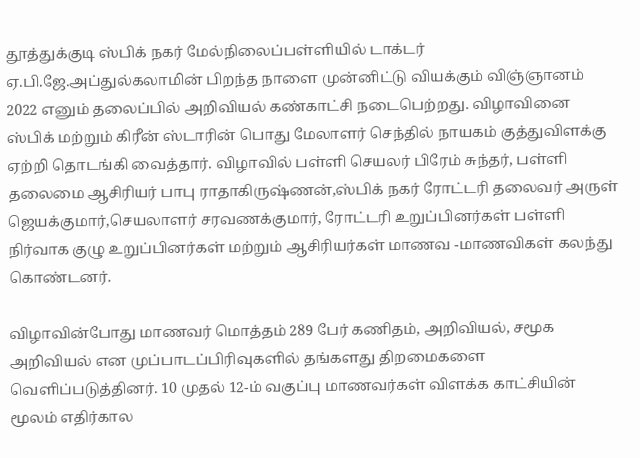தூத்துக்குடி ஸ்பிக் நகர் மேல்நிலைப்பள்ளியில் டாக்டர் ஏ.பி.ஜே.அப்துல்கலாமின் பிறந்த நாளை முன்னிட்டு வியக்கும் விஞ்ஞானம் 2022 எனும் தலைப்பில் அறிவியல் கண்காட்சி நடைபெற்றது. விழாவினை ஸ்பிக் மற்றும் கிரீன் ஸ்டாரின் பொது மேலாளர் செந்தில் நாயகம் குத்துவிளக்கு ஏற்றி தொடங்கி வைத்தார். விழாவில் பள்ளி செயலர் பிரேம் சுந்தர், பள்ளி தலைமை ஆசிரியர் பாபு ராதாகிருஷ்ணன்,ஸ்பிக் நகர் ரோட்டரி தலைவர் அருள் ஜெயக்குமார்,செயலாளர் சரவணக்குமார், ரோட்டரி உறுப்பினர்கள் பள்ளி நிர்வாக குழு உறுப்பினர்கள் மற்றும் ஆசிரியர்கள் மாணவ -மாணவிகள் கலந்து கொண்டனர்.

விழாவின்போது மாணவர் மொத்தம் 289 பேர் கணிதம், அறிவியல், சமூக அறிவியல் என முப்பாடப்பிரிவுகளில் தங்களது திறமைகளை வெளிப்படுத்தினர். 10 முதல் 12-ம் வகுப்பு மாணவர்கள் விளக்க காட்சியின் மூலம் எதிர்கால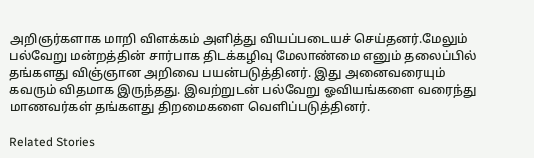அறிஞர்களாக மாறி விளக்கம் அளித்து வியப்படையச் செய்தனர்.மேலும் பல்வேறு மன்றத்தின் சார்பாக திடக்கழிவு மேலாண்மை எனும் தலைப்பில் தங்களது விஞ்ஞான அறிவை பயன்படுத்தினர். இது அனைவரையும் கவரும் விதமாக இருந்தது. இவற்றுடன் பல்வேறு ஓவியங்களை வரைந்து மாணவர்கள் தங்களது திறமைகளை வெளிப்படுத்தினர்.

Related Stories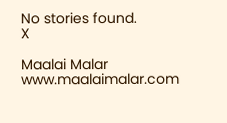No stories found.
X

Maalai Malar
www.maalaimalar.com